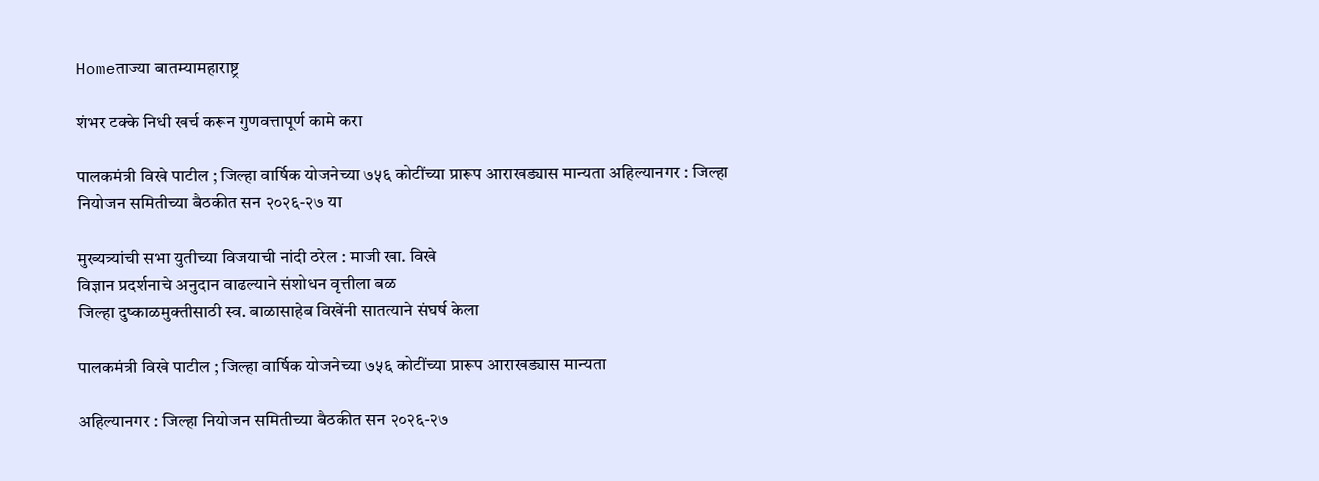Homeताज्या बातम्यामहाराष्ट्र

शंभर टक्के निधी खर्च करून गुणवत्तापूर्ण कामे करा

पालकमंत्री विखे पाटील ; जिल्हा वार्षिक योजनेच्या ७५६ कोटींच्या प्रारूप आराखड्यास मान्यता अहिल्यानगर : जिल्हा नियोजन समितीच्या बैठकीत सन २०२६-२७ या

मुख्यत्र्यांची सभा युतीच्या विजयाची नांदी ठरेल : माजी खा. विखे
विज्ञान प्रदर्शनाचे अनुदान वाढल्याने संशोधन वृत्तीला बळ
जिल्हा दुष्काळमुक्तीसाठी स्व. बाळासाहेब विखेंनी सातत्याने संघर्ष केला

पालकमंत्री विखे पाटील ; जिल्हा वार्षिक योजनेच्या ७५६ कोटींच्या प्रारूप आराखड्यास मान्यता

अहिल्यानगर : जिल्हा नियोजन समितीच्या बैठकीत सन २०२६-२७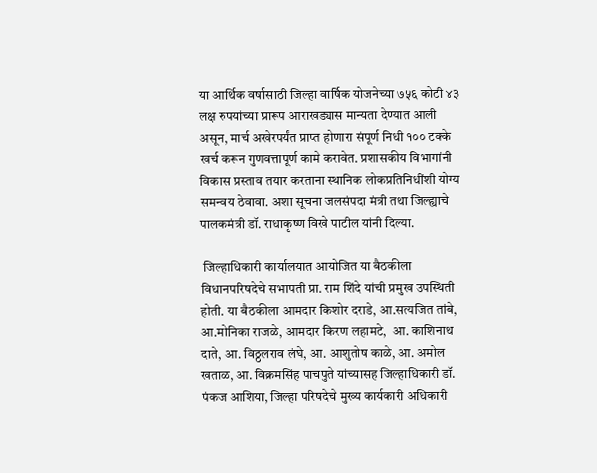या आर्थिक वर्षासाठी जिल्हा वार्षिक योजनेच्या ७५६ कोटी ४३ लक्ष रुपयांच्या प्रारूप आराखड्यास मान्यता देण्यात आली असून, मार्च अखेरपर्यंत प्राप्त होणारा संपूर्ण निधी १०० टक्के खर्च करून गुणवत्तापूर्ण कामे करावेत. प्रशासकीय विभागांनी विकास प्रस्ताव तयार करताना स्थानिक लोकप्रतिनिधींशी योग्य समन्वय ठेवावा. अशा सूचना जलसंपदा मंत्री तथा जिल्ह्याचे पालकमंत्री डॉ. राधाकृष्ण विखे पाटील यांनी दिल्या.

 जिल्हाधिकारी कार्यालयात आयोजित या बैठकीला विधानपरिषदेचे सभापती प्रा. राम शिंदे यांची प्रमुख उपस्थिती होती. या बैठकीला आमदार किशोर दराडे, आ.सत्यजित तांबे, आ.मोनिका राजळे, आमदार किरण लहामटे,  आ. काशिनाथ दाते, आ. विठ्ठलराव लंघे, आ. आशुतोष काळे, आ. अमोल खताळ, आ. विक्रमसिंह पाचपुते यांच्यासह जिल्हाधिकारी डॉ. पंकज आशिया, जिल्हा परिषदेचे मुख्य कार्यकारी अधिकारी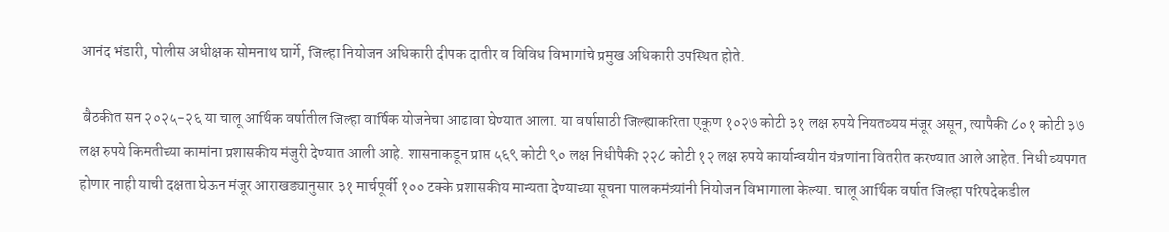आनंद भंडारी, पोलीस अधीक्षक सोमनाथ घार्गे, जिल्हा नियोजन अधिकारी दीपक दातीर व विविध विभागांचे प्रमुख अधिकारी उपस्थित होते.

 बैठकीत सन २०२५-२६ या चालू आर्थिक वर्षातील जिल्हा वार्षिक योजनेचा आढावा घेण्यात आला. या वर्षासाठी जिल्ह्याकरिता एकूण १०२७ कोटी ३१ लक्ष रुपये नियतव्यय मंजूर असून, त्यापैकी ८०१ कोटी ३७ लक्ष रुपये किमतीच्या कामांना प्रशासकीय मंजुरी देण्यात आली आहे. शासनाकडून प्राप्त ५६९ कोटी ९० लक्ष निधीपैकी २२८ कोटी १२ लक्ष रुपये कार्यान्वयीन यंत्रणांना वितरीत करण्यात आले आहेत. निधी व्यपगत होणार नाही याची दक्षता घेऊन मंजूर आराखड्यानुसार ३१ मार्चपूर्वी १०० टक्के प्रशासकीय मान्यता देण्याच्या सूचना पालकमंत्र्यांनी नियोजन विभागाला केल्या. चालू आर्थिक वर्षात जिल्हा परिषदेकडील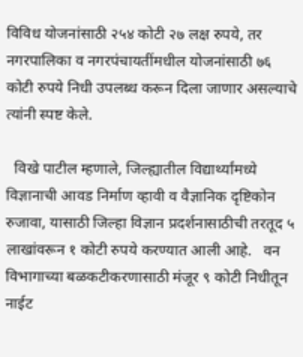विविध योजनांसाठी २५४ कोटी २७ लक्ष रुपये, तर नगरपालिका व नगरपंचायतींमधील योजनांसाठी ७६ कोटी रुपये निधी उपलब्ध करून दिला जाणार असल्याचे त्यांनी स्पष्ट केले.

  विखे पाटील म्हणाले, जिल्ह्यातील विद्यार्थ्यांमध्ये विज्ञानाची आवड निर्माण व्हावी व वैज्ञानिक दृष्टिकोन रुजावा, यासाठी जिल्हा विज्ञान प्रदर्शनासाठीची तरतूद ५ लाखांवरून १ कोटी रुपये करण्यात आली आहे.   वन विभागाच्या बळकटीकरणासाठी मंजूर ९ कोटी निधीतून नाईट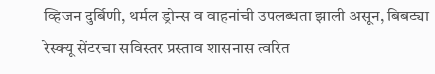व्हिजन दुर्बिणी, थर्मल ड्रोन्स व वाहनांची उपलब्धता झाली असून, बिबट्या रेस्क्यू सेंटरचा सविस्तर प्रस्ताव शासनास त्वरित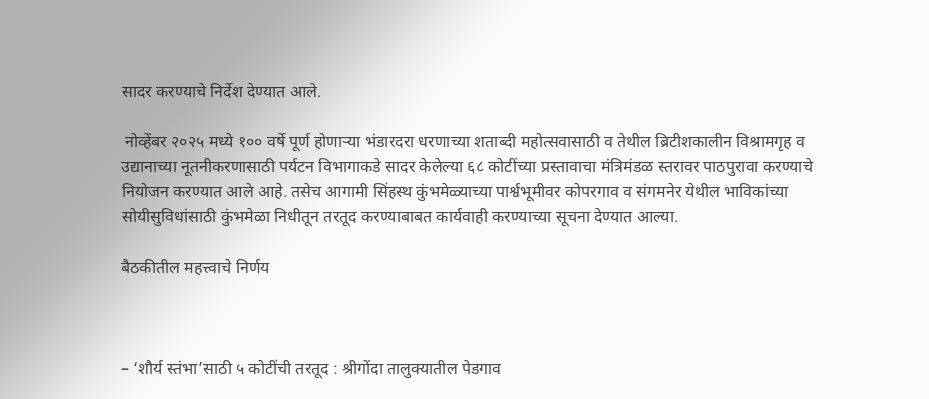सादर करण्याचे निर्देश देण्यात आले.

 नोव्हेंबर २०२५ मध्ये १०० वर्षे पूर्ण होणाऱ्या भंडारदरा धरणाच्या शताब्दी महोत्सवासाठी व तेथील ब्रिटीशकालीन विश्रामगृह व उद्यानाच्या नूतनीकरणासाठी पर्यटन विभागाकडे सादर केलेल्या ६८ कोटींच्या प्रस्तावाचा मंत्रिमंडळ स्तरावर पाठपुरावा करण्याचे नियोजन करण्यात आले आहे. तसेच आगामी सिंहस्थ कुंभमेळ्याच्या पार्श्वभूमीवर कोपरगाव व संगमनेर येथील भाविकांच्या सोयीसुविधांसाठी कुंभमेळा निधीतून तरतूद करण्याबाबत कार्यवाही करण्याच्या सूचना देण्यात आल्या.

बैठकीतील महत्त्वाचे निर्णय



– ‘शौर्य स्तंभा’साठी ५ कोटींची तरतूद : श्रीगोंदा तालुक्यातील पेडगाव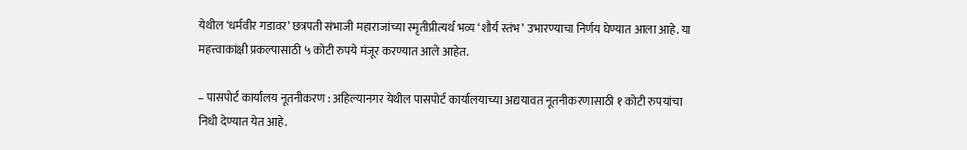येथील ‘धर्मवीर गडावर’ छत्रपती संभाजी महाराजांच्या स्मृतीप्रीत्यर्थ भव्य ‘शौर्य स्तंभ’ उभारण्याचा निर्णय घेण्यात आला आहे. या महत्त्वाकांक्षी प्रकल्पासाठी ५ कोटी रुपये मंजूर करण्यात आले आहेत.

– पासपोर्ट कार्यालय नूतनीकरण : अहिल्यानगर येथील पासपोर्ट कार्यालयाच्या अद्ययावत नूतनीकरणासाठी १ कोटी रुपयांचा निधी देण्यात येत आहे.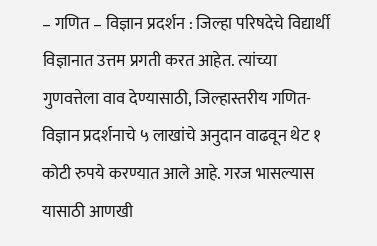– गणित – विज्ञान प्रदर्शन : जिल्हा परिषदेचे विद्यार्थी विज्ञानात उत्तम प्रगती करत आहेत. त्यांच्या गुणवत्तेला वाव देण्यासाठी, जिल्हास्तरीय गणित-विज्ञान प्रदर्शनाचे ५ लाखांचे अनुदान वाढवून थेट १ कोटी रुपये करण्यात आले आहे. गरज भासल्यास यासाठी आणखी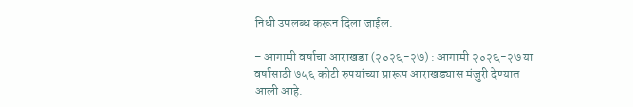निधी उपलब्ध करून दिला जाईल.

– आगामी वर्षाचा आराखडा (२०२६-२७) : आगामी २०२६-२७ या वर्षासाठी ७५६ कोटी रुपयांच्या प्रारूप आराखड्यास मंजुरी देण्यात आली आहे.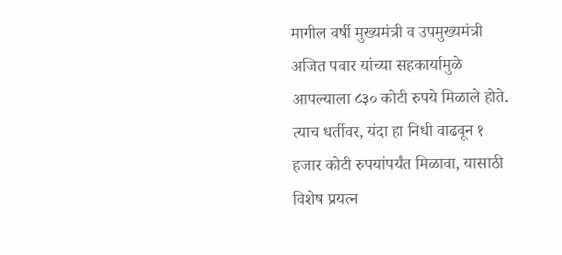मागील वर्षी मुख्यमंत्री व उपमुख्यमंत्री अजित पवार यांच्या सहकार्यामुळे आपल्याला ८३० कोटी रुपये मिळाले होते. त्याच धर्तीवर, यंदा हा निधी वाढवून १ हजार कोटी रुपयांपर्यंत मिळावा, यासाठी विशेष प्रयत्न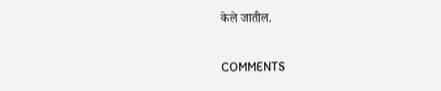केले जातील.

COMMENTS